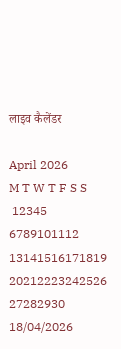लाइव कैलेंडर

April 2026
M T W T F S S
 12345
6789101112
13141516171819
20212223242526
27282930
18/04/2026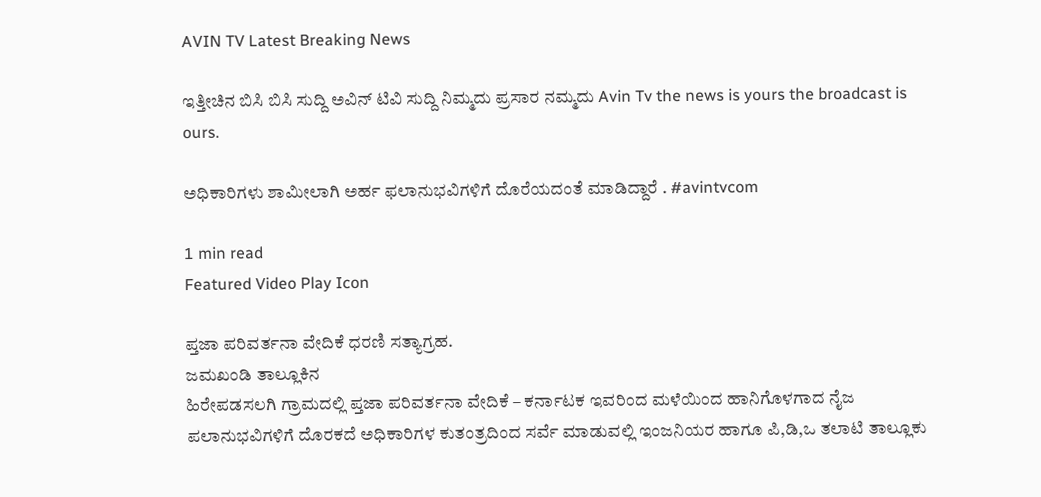AVIN TV Latest Breaking News

ಇತ್ತೀಚಿನ ಬಿಸಿ ಬಿಸಿ ಸುದ್ದಿ ಅವಿನ್ ಟಿವಿ ಸುದ್ದಿ ನಿಮ್ಮದು ಪ್ರಸಾರ ನಮ್ಮದು Avin Tv the news is yours the broadcast is ours.

ಅಧಿಕಾರಿಗಳು ಶಾಮೀಲಾಗಿ ಅರ್ಹ ಫಲಾನುಭವಿಗಳಿಗೆ ದೊರೆಯದಂತೆ ಮಾಡಿದ್ದಾರೆ . #avintvcom

1 min read
Featured Video Play Icon

ಪ್ತಜಾ ಪರಿವರ್ತನಾ ವೇದಿಕೆ ಧರಣಿ ಸತ್ಯಾಗ್ರಹ.
ಜಮಖಂಡಿ ತಾಲ್ಲೂಕಿನ
ಹಿರೇಪಡಸಲಗಿ ಗ್ರಾಮದಲ್ಲಿ ಪ್ತಜಾ ಪರಿವರ್ತನಾ ವೇದಿಕೆ – ಕರ್ನಾಟಕ ಇವರಿಂದ ಮಳೆಯಿಂದ ಹಾನಿಗೊಳಗಾದ ನೈಜ ಪಲಾನುಭವಿಗಳಿಗೆ ದೊರಕದೆ ಅಧಿಕಾರಿಗಳ ಕುತಂತ್ರದಿಂದ ಸರ್ವೆ ಮಾಡುವಲ್ಲಿ ಇಂಜನಿಯರ ಹಾಗೂ ಪಿ,ಡಿ,ಒ ತಲಾಟಿ ತಾಲ್ಲೂಕು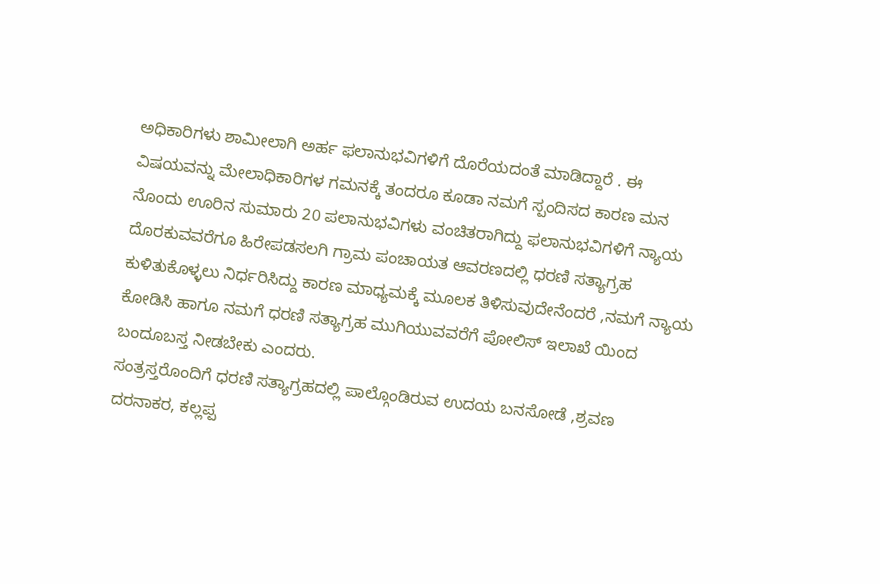ಅಧಿಕಾರಿಗಳು ಶಾಮೀಲಾಗಿ ಅರ್ಹ ಫಲಾನುಭವಿಗಳಿಗೆ ದೊರೆಯದಂತೆ ಮಾಡಿದ್ದಾರೆ . ಈ ವಿಷಯವನ್ನು ಮೇಲಾಧಿಕಾರಿಗಳ ಗಮನಕ್ಕೆ ತಂದರೂ ಕೂಡಾ ನಮಗೆ ಸ್ಪಂದಿಸದ ಕಾರಣ ಮನ ನೊಂದು ಊರಿನ ಸುಮಾರು 20 ಪಲಾನುಭವಿಗಳು ವಂಚಿತರಾಗಿದ್ದು ಫಲಾನುಭವಿಗಳಿಗೆ ನ್ಯಾಯ ದೊರಕುವವರೆಗೂ ಹಿರೇಪಡಸಲಗಿ ಗ್ರಾಮ ಪಂಚಾಯತ ಆವರಣದಲ್ಲಿ ಧರಣಿ ಸತ್ಯಾಗ್ರಹ ಕುಳಿತುಕೊಳ್ಳಲು ನಿರ್ಧರಿಸಿದ್ದು ಕಾರಣ ಮಾಧ್ಯಮಕ್ಕೆ ಮೂಲಕ ತಿಳಿಸುವುದೇನೆಂದರೆ ,ನಮಗೆ ನ್ಯಾಯ ಕೋಡಿಸಿ ಹಾಗೂ ನಮಗೆ ಧರಣಿ ಸತ್ಯಾಗ್ರಹ ಮುಗಿಯುವವರೆಗೆ ಪೋಲಿಸ್ ಇಲಾಖೆ ಯಿಂದ ಬಂದೂಬಸ್ತ ನೀಡಬೇಕು ಎಂದರು.
ಸಂತ್ರಸ್ತರೊಂದಿಗೆ ಧರಣಿ ಸತ್ಯಾಗ್ರಹದಲ್ಲಿ ಪಾಲ್ಗೊಂಡಿರುವ ಉದಯ ಬನಸೋಡೆ ,ಶ್ರವಣ ದರನಾಕರ, ಕಲ್ಲಪ್ಪ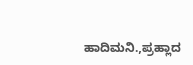ಹಾದಿಮನಿ.,ಪ್ರಹ್ಲಾದ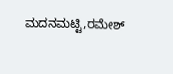ಮದನಮಟ್ಟಿ,ರಮೇಶ್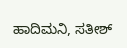ಹಾದಿಮನಿ, ಸತೀಶ್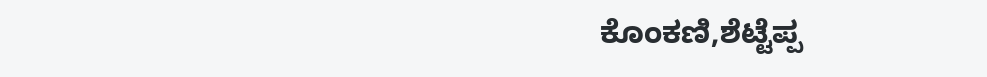ಕೊಂಕಣಿ,ಶೆಟ್ಟೆಪ್ಪ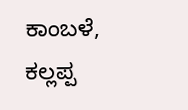ಕಾಂಬಳೆ, ಕಲ್ಲಪ್ಪ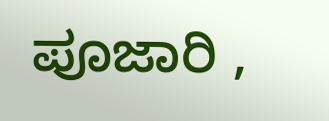ಪೂಜಾರಿ ,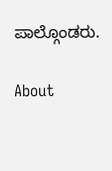ಪಾಲ್ಗೊಂಡರು.

About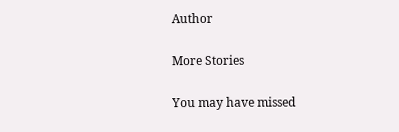Author

More Stories

You may have missed